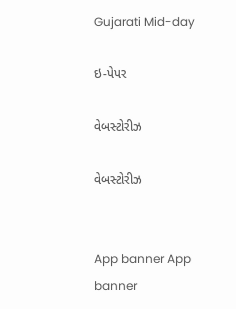Gujarati Mid-day

ઇ-પેપર

વેબસ્ટોરીઝ

વેબસ્ટોરીઝ


App banner App banner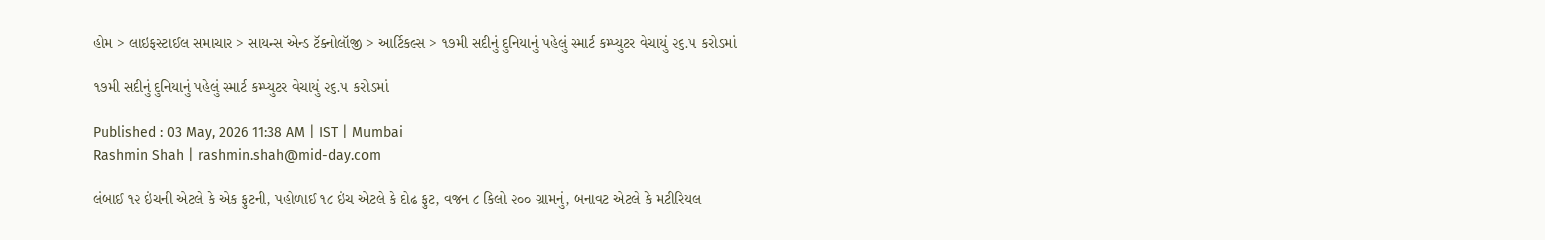હોમ > લાઇફસ્ટાઈલ સમાચાર > સાયન્સ એન્ડ ટૅક્નોલૉજી > આર્ટિકલ્સ > ૧૭મી સદીનું દુનિયાનું પહેલું સ્માર્ટ કમ્પ્યુટર વેચાયું ૨૬.૫ કરોડમાં

૧૭મી સદીનું દુનિયાનું પહેલું સ્માર્ટ કમ્પ્યુટર વેચાયું ૨૬.૫ કરોડમાં

Published : 03 May, 2026 11:38 AM | IST | Mumbai
Rashmin Shah | rashmin.shah@mid-day.com

લંબાઈ ૧૨ ઇંચની એટલે કે એક ફુટની, પહોળાઈ ૧૮ ઇંચ એટલે કે દોઢ ફુટ, વજન ૮ કિલો ૨૦૦ ગ્રામનું, બનાવટ એટલે કે મટીરિયલ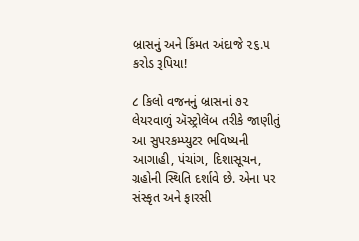બ્રાસનું અને કિંમત અંદાજે ૨૬.૫ કરોડ રૂપિયા!

૮ કિલો વજનનું બ્રાસનાં ૭૨ લેયરવાળું ઍસ્ટ્રોલૅબ તરીકે જાણીતું આ સુપરકમ્પ્યુટર ભવિષ્યની આગાહી, પંચાંગ, દિશાસૂચન, ગ્રહોની સ્થિતિ દર્શાવે છે. એના પર સંસ્કૃત અને ફારસી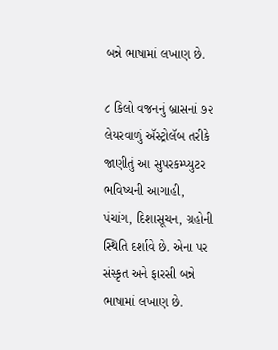બન્ને ભાષામાં લખાણ છે.

૮ કિલો વજનનું બ્રાસનાં ૭૨ લેયરવાળું ઍસ્ટ્રોલૅબ તરીકે જાણીતું આ સુપરકમ્પ્યુટર ભવિષ્યની આગાહી, પંચાંગ, દિશાસૂચન, ગ્રહોની સ્થિતિ દર્શાવે છે. એના પર સંસ્કૃત અને ફારસી બન્ને ભાષામાં લખાણ છે.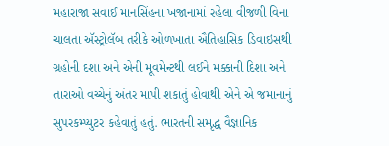મહારાજા સવાઈ માનસિંહના ખજાનામાં રહેલા વીજળી વિના ચાલતા ઍસ્ટ્રોલૅબ તરીકે ઓળખાતા ઐતિહાસિક ડિવાઇસથી‍ ગ્રહોની દશા અને એની મૂવમેન્ટથી લઈને મક્કાની દિશા અને તારાઓ વચ્ચેનું અંતર માપી શકાતું હોવાથી એને એ જમાનાનું સુપરકમ્પ્યુટર કહેવાતું હતું. ભારતની સમૃદ્ધ વૈજ્ઞાનિક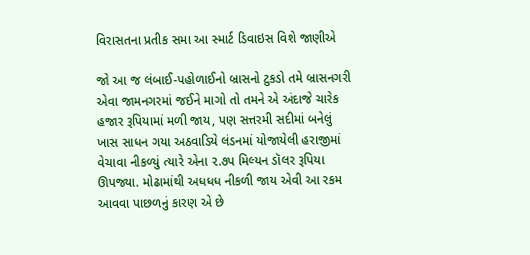વિરાસતના પ્રતીક સમા આ સ્માર્ટ ડિવાઇસ વિશે જાણીએ

જો આ જ લંબાઈ-પહોળાઈનો બ્રાસનો ટુકડો તમે બ્રાસનગરી એવા જામનગરમાં જઈને માગો તો તમને એ અંદાજે ચારેક હજાર રૂપિયામાં મળી જાય, પણ સત્તરમી સદીમાં બનેલું ખાસ સાધન ગયા અઠવાડિયે લંડનમાં યોજાયેલી હરાજીમાં વેચાવા નીકળ્યું ત્યારે એના ૨.૭પ મિલ્યન ડૉલર રૂપિયા ઊપજ્યા. મોઢામાંથી અધધધ નીકળી જાય એવી આ રકમ આવવા પાછળનું કારણ એ છે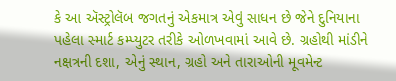કે આ ઍસ્ટ્રોલૅબ જગતનું એકમાત્ર એવું સાધન છે જેને દુનિયાના પહેલા સ્માર્ટ કમ્પ્યુટર તરીકે ઓળખવામાં આવે છે. ગ્રહોથી માંડીને નક્ષત્રની દશા, એનું સ્થાન, ગ્રહો અને તારાઓની મૂવમેન્ટ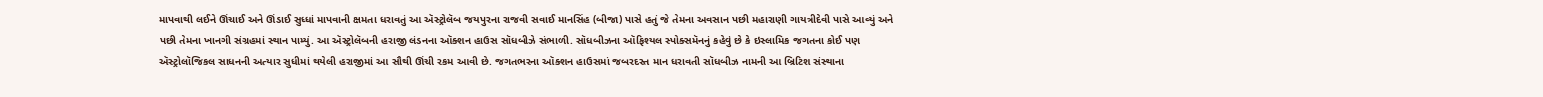માપવાથી લઈને ઊંચાઈ અને ઊંડાઈ સુધ્ધાં માપવાની ક્ષમતા ધરાવતું આ ઍસ્ટ્રોલૅબ જયપુરના રાજવી સવાઈ માનસિંહ (બીજા) પાસે હતું જે તેમના અવસાન પછી મહારાણી ગાયત્રીદેવી પાસે આવ્યું અને પછી તેમના ખાનગી સંગ્રહમાં સ્થાન પામ્યું. આ ઍસ્ટ્રોલૅબની હરાજી લંડનના ઑક્શન હાઉસ સૉધબીઝે સંભાળી. સૉધબીઝના ઑફિશ્યલ સ્પોક્સમૅનનું કહેવું છે કે ઇસ્લામિક જગતના કોઈ પણ ઍસ્ટ્રોલૉજિકલ સાધનની અત્યાર સુધીમાં થયેલી હરાજીમાં આ સૌથી ઊંચી રકમ આવી છે. જગતભરના ઑક્શન હાઉસમાં જબરદસ્ત માન ધરાવતી સૉધબીઝ નામની આ બ્રિટિશ સંસ્થાના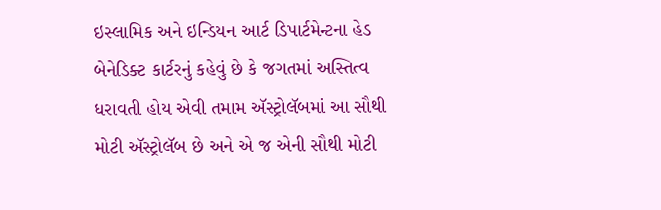ઇસ્લામિક અને ઇન્ડિયન આર્ટ ડિપાર્ટમેન્ટના હેડ બેનેડિક્ટ કાર્ટરનું કહેવું છે કે જગતમાં અસ્તિત્વ ધરાવતી હોય એવી તમામ ઍસ્ટ્રોલૅબમાં આ સૌથી મોટી ઍસ્ટ્રોલૅબ છે અને એ જ એની સૌથી મોટી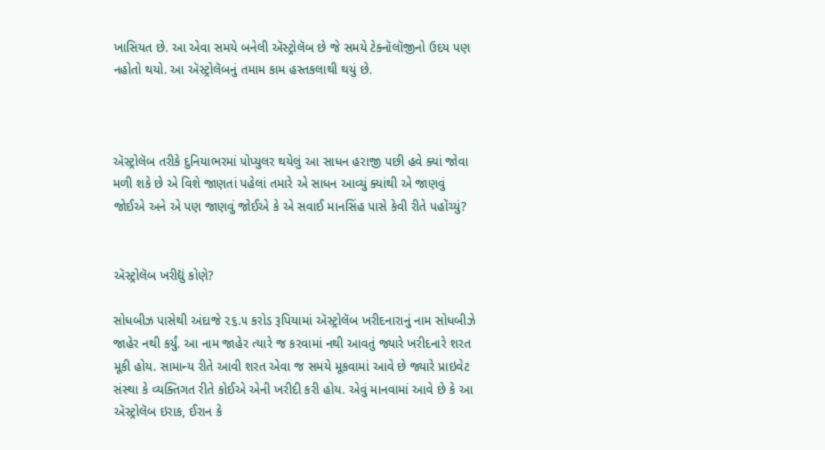ખાસિયત છે. આ એવા સમયે બનેલી ઍસ્ટ્રોલૅબ છે જે સમયે ટેક્નૉલૉજીનો ઉદય પણ નહોતો થયો. આ ઍસ્ટ્રોલૅબનું તમામ કામ હસ્તકલાથી થયું છે.



ઍસ્ટ્રોલૅબ તરીકે દુનિયાભરમાં પોપ્યુલર થયેલું આ સાધન હરાજી પછી હવે ક્યાં જોવા મળી શકે છે એ વિશે જાણતાં પહેલાં તમારે એ સાધન આવ્યું ક્યાંથી એ જાણવું જોઈએ અને એ પણ જાણવું જોઈએ કે એ સવાઈ માનસિંહ પાસે કેવી રીતે પહોંચ્યું?


ઍસ્ટ્રોલૅબ ખરીદ્યું કોણે?

સોધબીઝ પાસેથી અંદાજે ૨૬.૫ કરોડ રૂપિયામાં ઍસ્ટ્રોલૅબ ખરીદનારાનું નામ સોધબીઝે જાહેર નથી કર્યું. આ નામ જાહેર ત્યારે જ કરવામાં નથી આવતું જ્યારે ખરીદનારે શરત મૂકી હોય. સામાન્ય રીતે આવી શરત એવા જ સમયે મૂકવામાં આવે છે જ્યારે પ્રાઇવેટ સંસ્થા કે વ્યક્તિગત રીતે કોઈએ એની ખરીદી કરી હોય. એવું માનવામાં આવે છે કે આ ઍસ્ટ્રોલૅબ ઇરાક, ઈરાન કે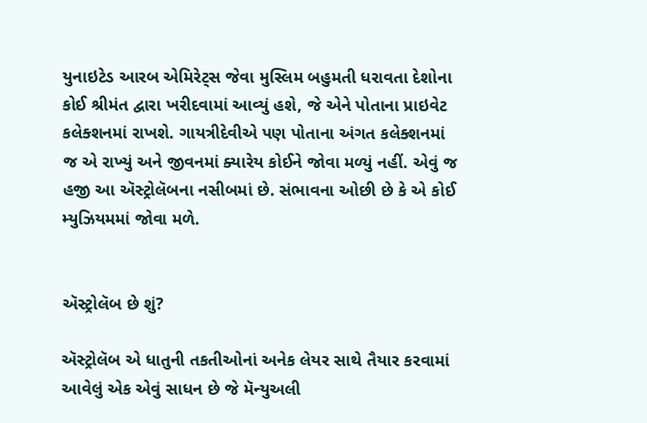યુનાઇટેડ આરબ એમિરેટ્સ જેવા મુસ્લિમ બહુમતી ધરાવતા દેશોના કોઈ શ્રીમંત દ્વારા ખરીદવામાં આવ્યું હશે, જે એને પોતાના પ્રાઇવેટ કલેક્શનમાં રાખશે. ગાયત્રીદેવીએ પણ પોતાના અંગત કલેક્શનમાં જ એ રાખ્યું અને જીવનમાં ક્યારેય કોઈને જોવા મળ્યું નહીં. એવું જ હજી આ ઍસ્ટ્રોલૅબના નસીબમાં છે. સંભાવના ઓછી છે કે એ કોઈ મ્યુઝિયમમાં જોવા મળે.


ઍસ્ટ્રોલૅબ છે શું?

ઍસ્ટ્રોલૅબ એ ધાતુની તકતીઓનાં અનેક લેયર સાથે તૈયાર કરવામાં આવેલું એક એવું સાધન છે જે મૅન્યુઅલી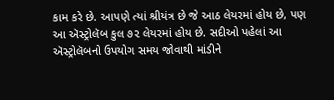કામ કરે છે. આપણે ત્યાં શ્રીયંત્ર છે જે આઠ લેયરમાં હોય છે, પણ આ ઍસ્ટ્રોલૅબ કુલ ૭૨ લેયરમાં હોય છે. સદીઓ પહેલાં આ ઍસ્ટ્રોલૅબનો ઉપયોગ સમય જોવાથી માંડીને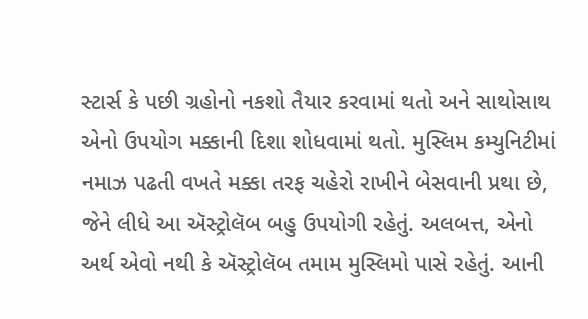સ્ટાર્સ કે પછી ગ્રહોનો નકશો તૈયાર કરવામાં થતો અને સાથોસાથ એનો ઉપયોગ મક્કાની દિશા શોધવામાં થતો. મુસ્લિમ કમ્યુનિટીમાં નમાઝ પઢતી વખતે મક્કા તરફ ચહેરો રાખીને બેસવાની પ્રથા છે, જેને લીધે આ ઍસ્ટ્રોલૅબ બહુ ઉપયોગી રહેતું. અલબત્ત, એનો અર્થ એવો નથી કે ઍસ્ટ્રોલૅબ તમામ મુસ્લિમો પાસે રહેતું. આની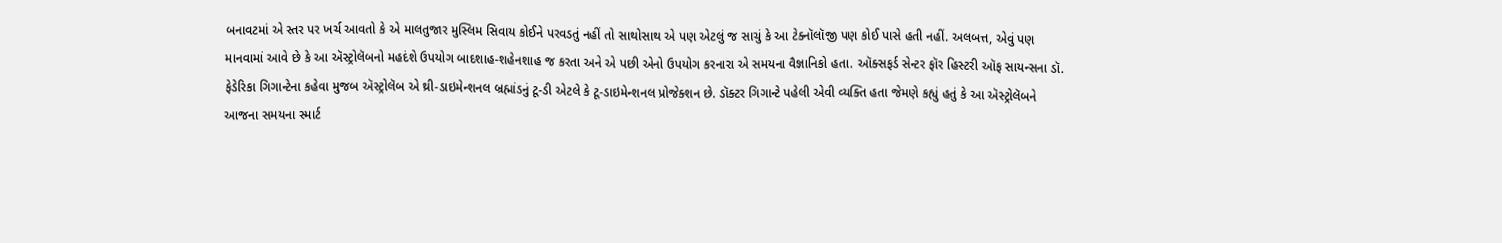બનાવટમાં એ સ્તર પર ખર્ચ આવતો કે એ માલતુજાર મુસ્લિમ સિવાય કોઈને પરવડતું નહીં તો સાથોસાથ એ પણ એટલું જ સાચું કે આ ટેક્નૉલૉજી પણ કોઈ પાસે હતી નહીં. અલબત્ત, એવું પણ માનવામાં આવે છે કે આ ઍસ્ટ્રોલૅબનો મહદંશે ઉપયોગ બાદશાહ-શહેનશાહ જ કરતા અને એ પછી એનો ઉપયોગ કરનારા એ સમયના વૈજ્ઞાનિકો હતા. ઑક્સફર્ડ સેન્ટર ફૉર હિસ્ટરી ઑફ સાયન્સના ડૉ. ફેડેરિકા ગિગાન્ટેના કહેવા મુજબ ઍસ્ટ્રોલૅબ એ થ્રી-ડાઇમેન્શનલ બ્રહ્માંડનું ટૂ-ડી એટલે કે ટૂ-ડાઇમેન્શનલ પ્રોજેક્શન છે. ડૉક્ટર ગિગાન્ટે પહેલી એવી વ્યક્તિ હતા જેમણે કહ્યું હતું કે આ ઍસ્ટ્રોલૅબને આજના સમયના સ્માર્ટ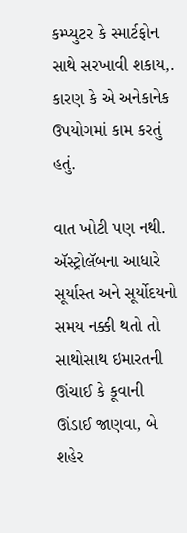કમ્પ્યુટર કે સ્માર્ટફોન સાથે સરખાવી શકાય,. કારણ કે એ અનેકાનેક ઉપયોગમાં કામ કરતું હતું.

વાત ખોટી પણ નથી. ઍસ્ટ્રોલૅબના આધારે સૂર્યાસ્ત અને સૂર્યોદયનો સમય નક્કી થતો તો સાથોસાથ ઇમારતની ઊંચાઈ કે કૂવાની ઊંડાઈ જાણવા, બે શહેર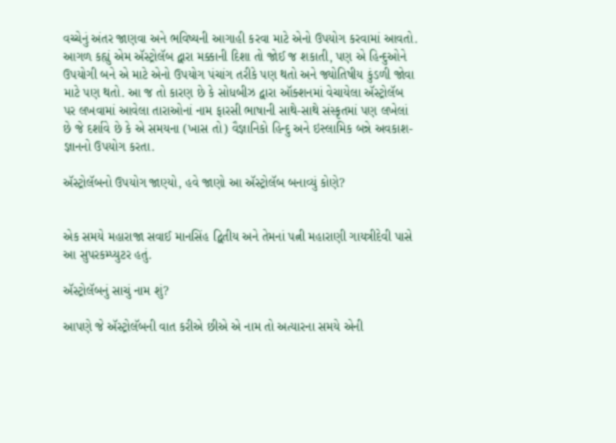વચ્ચેનું અંતર જાણવા અને ભવિષ્યની આગાહી કરવા માટે એનો ઉપયોગ કરવામાં આવતો. આગળ કહ્યું એમ ઍસ્ટ્રોલૅબ દ્વારા મક્કાની દિશા તો જોઈ જ શકાતી, પણ એ હિન્દુઓને ઉપયોગી બને એ માટે એનો ઉપયોગ પંચાંગ તરીકે પણ થતો અને જ્યોતિષીય કુંડળી જોવા માટે પણ થતો. આ જ તો કારણ છે કે સોધબીઝ દ્વારા ઑક્શનમાં વેચાયેલા ઍસ્ટ્રોલૅબ પર લખવામાં આવેલા તારાઓનાં નામ ફારસી ભાષાની સાથે-સાથે સંસ્કૃતમાં પણ લખેલાં છે જે દર્શાવે છે કે એ સમયના (ખાસ તો) વૈજ્ઞાનિકો હિન્દુ અને ઇસ્લામિક બન્ને અવકાશ-જ્ઞાનનો ઉપયોગ કરતા.

ઍસ્ટ્રોલૅબનો ઉપયોગ જાણ્યો, હવે જાણો આ ઍસ્ટ્રોલૅબ બનાવ્યું કોણે?


એક સમયે મહારાજા સવાઈ માનસિંહ દ્વિતીય અને તેમનાં પત્ની મહારાણી ગાયત્રીદેવી પાસે આ સુપરકમ્પ્યુટર હતું.

ઍસ્ટ્રોલૅબનું સાચું નામ શું?

આપણે જે ઍસ્ટ્રોલૅબની વાત કરીએ છીએ એ નામ તો અત્યારના સમયે એની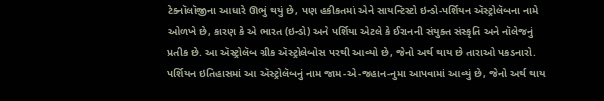ટેક્નૉલૉજીના આધારે ઊભું થયું છે, પણ હકીકતમાં એને સાયન્ટિસ્ટો ઇન્ડો-પર્શિયન ઍસ્ટ્રોલૅબના નામે ઓળખે છે, કારણ કે એ ભારત (ઇન્ડો) અને પર્શિયા એટલે કે ઈરાનની સંયુક્ત સંસ્કૃતિ અને નૉલેજનું પ્રતીક છે. આ ઍસ્ટ્રોલૅબ ગ્રીક ઍસ્ટ્રોલેબોસ પરથી આવ્યો છે, જેનો અર્થ થાય છે તારાઓ પકડનારો. પર્શિયન ઇતિહાસમાં આ ઍસ્ટ્રોલૅબનું નામ જામ-એ-જહાન-નુમા આપવામાં આવ્યું છે, જેનો અર્થ થાય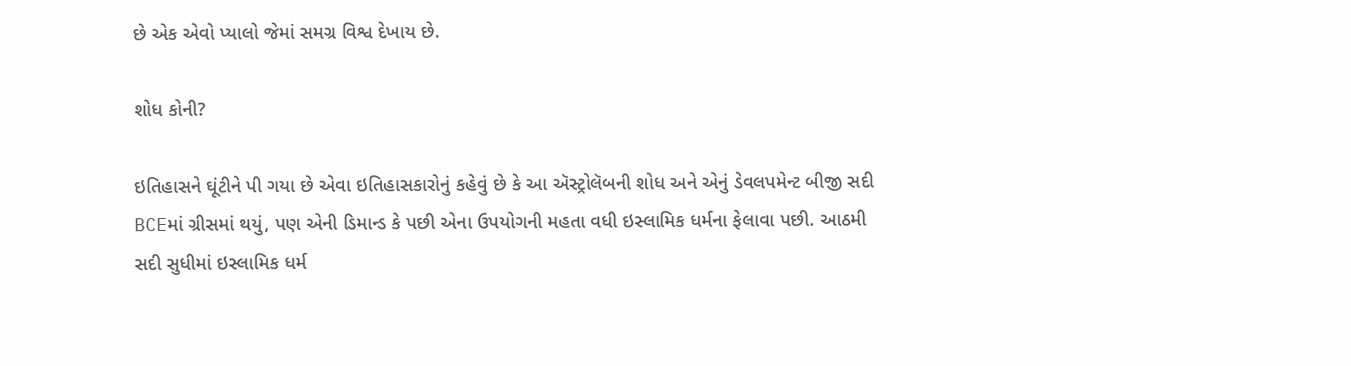છે એક એવો પ્યાલો જેમાં સમગ્ર વિશ્વ દેખાય છે.

શોધ કોની?

ઇતિહાસને ઘૂંટીને પી ગયા છે એવા ઇતિહાસકારોનું કહેવું છે કે આ ઍસ્ટ્રોલૅબની શોધ અને એનું ડેવલપમેન્ટ બીજી સદી BCEમાં ગ્રીસમાં થયું, પણ એની ડિમાન્ડ કે પછી એના ઉપયોગની મહતા વધી ઇસ્લામિક ધર્મના ફેલાવા પછી. આઠમી સદી સુધીમાં ઇસ્લામિક ધર્મ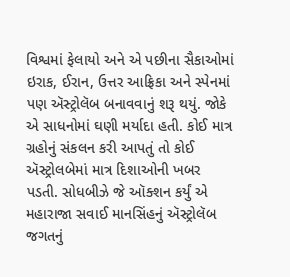વિશ્વમાં ફેલાયો અને એ પછીના સૈકાઓમાં ઇરાક, ઈરાન, ઉત્તર આફ્રિકા અને સ્પેનમાં પણ ઍસ્ટ્રોલૅબ બનાવવાનું શરૂ થયું. જોકે એ સાધનોમાં ઘણી મર્યાદા હતી. કોઈ માત્ર ગ્રહોનું સંકલન કરી આપતું તો કોઈ ઍસ્ટ્રોલબેમાં માત્ર દિશાઓની ખબર પડતી. સોધબીઝે જે ઑક્શન કર્યું એ મહારાજા સવાઈ માનસિંહનું ઍસ્ટ્રોલૅબ જગતનું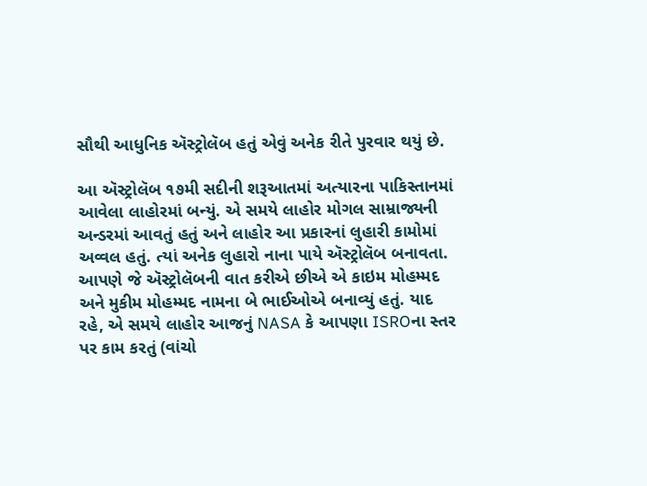સૌથી આધુનિક ઍસ્ટ્રોલૅબ હતું એવું અનેક રીતે પુરવાર થયું છે.

આ ઍસ્ટ્રોલૅબ ૧૭મી સદીની શરૂઆતમાં અત્યારના પાકિસ્તાનમાં આવેલા લાહોરમાં બન્યું. એ સમયે લાહોર મોગલ સામ્રાજ્યની અન્ડરમાં આવતું હતું અને લાહોર આ પ્રકારનાં લુહારી કામોમાં અવ્વલ હતું. ત્યાં અનેક લુહારો નાના પાયે ઍસ્ટ્રોલૅબ બનાવતા. આપણે જે ઍસ્ટ્રોલૅબની વાત કરીએ છીએ એ કાઇમ મોહમ્મદ અને મુકીમ મોહમ્મદ નામના બે ભાઈઓએ બનાવ્યું હતું. યાદ રહે, એ સમયે લાહોર આજનું NASA કે આપણા ISROના સ્તર પર કામ કરતું (વાંચો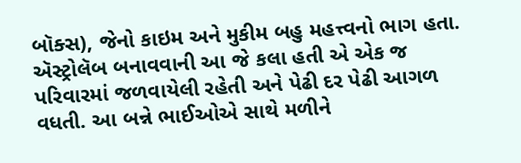બૉક્સ), જેનો કાઇમ અને મુકીમ બહુ મહત્ત્વનો ભાગ હતા. ઍસ્ટ્રોલૅબ બનાવવાની આ જે કલા હતી એ એક જ પરિવારમાં જળવાયેલી રહેતી અને પેઢી દર પેઢી આગળ વધતી. આ બન્ને ભાઈઓએ સાથે મળીને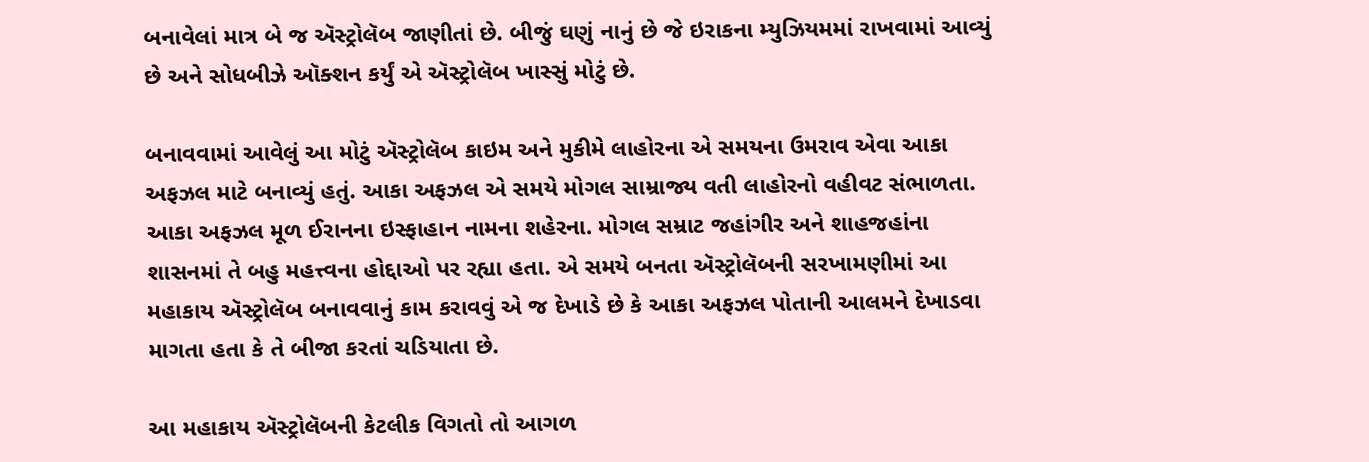બનાવેલાં માત્ર બે જ ઍસ્ટ્રોલૅબ જાણીતાં છે. બીજું ઘણું નાનું છે જે ઇરાકના મ્યુઝિયમમાં રાખવામાં આવ્યું છે અને સોધબીઝે ઑક્શન કર્યું એ ઍસ્ટ્રોલૅબ ખાસ્સું મોટું છે.

બનાવવામાં આવેલું આ મોટું ઍસ્ટ્રોલૅબ કાઇમ અને મુકીમે લાહોરના એ સમયના ઉમરાવ એવા આકા અફઝલ માટે બનાવ્યું હતું. આકા અફઝલ એ સમયે મોગલ સામ્રાજ્ય વતી લાહોરનો વહીવટ સંભાળતા. આકા અફઝલ મૂળ ઈરાનના ઇસ્ફાહાન નામના શહેરના. મોગલ સમ્રાટ જહાંગીર અને શાહજહાંના શાસનમાં તે બહુ મહત્ત્વના હોદ્દાઓ પર રહ્યા હતા. એ સમયે બનતા ઍસ્ટ્રોલૅબની સરખામણીમાં આ મહાકાય ઍસ્ટ્રોલૅબ બનાવવાનું કામ કરાવવું એ જ દેખાડે છે કે આકા અફઝલ પોતાની આલમને દેખાડવા માગતા હતા કે તે બીજા કરતાં ચડિયાતા છે.

આ મહાકાય ઍસ્ટ્રોલૅબની કેટલીક વિગતો તો આગળ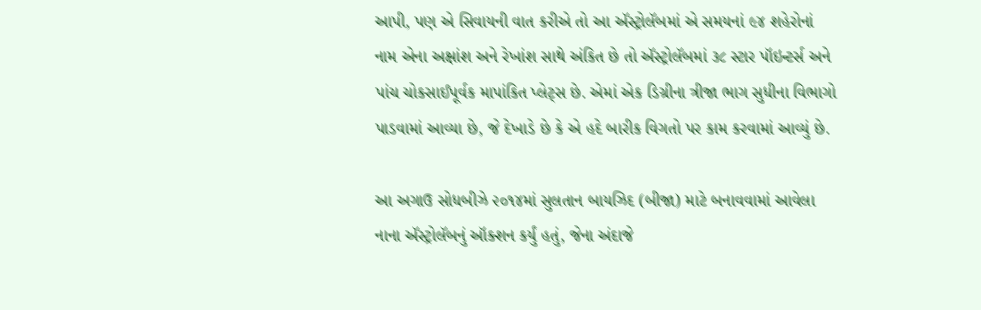આપી, પણ એ સિવાયની વાત કરીએ તો આ ઍસ્ટ્રોલૅબમાં એ સમયનાં ૯૪ શહેરોનાં નામ એના અક્ષાંશ અને રેખાંશ સાથે અંકિત છે તો ઍસ્ટ્રોલૅબમાં ૩૮ સ્ટાર પૉઇન્ટર્સ અને પાંચ ચોકસાઈપૂર્વક માપાંકિત પ્લેટ્સ છે. એમાં એક ડિગ્રીના ત્રીજા ભાગ સુધીના વિભાગો પાડવામાં આવ્યા છે, જે દેખાડે છે કે એ હદે બારીક વિગતો પર કામ કરવામાં આવ્યું છે.

આ અગાઉ સોધબીઝે ૨૦૧૪માં સુલતાન બાયઝિદ (બીજા) માટે બનાવવામાં આવેલા નાના ઍસ્ટ્રોલૅબનું ઑક્શન કર્યું હતું, જેના અંદાજે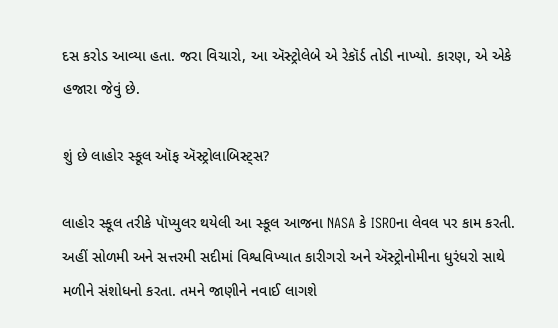દસ કરોડ આવ્યા હતા. જરા વિચારો, આ ઍસ્ટ્રોલેબે એ રેકૉર્ડ તોડી નાખ્યો. કારણ, એ એકે હજારા જેવું છે.

શું છે લાહોર સ્કૂલ ઑફ ઍસ્ટ્રોલાબિસ્ટ્સ?

લાહોર સ્કૂલ તરીકે પૉપ્યુલર થયેલી આ સ્કૂલ આજના NASA કે ISROના લેવલ પર કામ કરતી. અહીં સોળમી અને સત્તરમી સદીમાં વિશ્વવિખ્યાત કારીગરો અને ઍસ્ટ્રોનોમીના ધુરંધરો સાથે મળીને સંશોધનો કરતા. તમને જાણીને નવાઈ લાગશે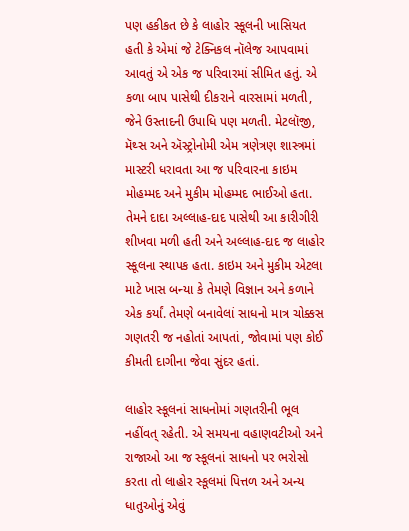પણ હકીકત છે કે લાહોર સ્કૂલની ખાસિયત હતી કે એમાં જે ટેક્નિકલ નૉલેજ આપવામાં આવતું એ એક જ પરિવારમાં સીમિત હતું. એ કળા બાપ પાસેથી દીકરાને વારસામાં મળતી, જેને ઉસ્તાદની ઉપાધિ પણ મળતી. મેટલૉજી, મૅથ્સ અને ઍસ્ટ્રોનોમી એમ ત્રણેત્રણ શાસ્ત્રમાં માસ્ટરી ધરાવતા આ જ પરિવારના કાઇમ મોહમ્મદ અને મુકીમ મોહમ્મદ ભાઈઓ હતા. તેમને દાદા અલ્લાહ-દાદ પાસેથી આ કારીગીરી શીખવા મળી હતી અને અલ્લાહ-દાદ જ લાહોર સ્કૂલના સ્થાપક હતા. કાઇમ અને મુકીમ એટલા માટે ખાસ બન્યા કે તેમણે વિજ્ઞાન અને કળાને એક કર્યાં. તેમણે બનાવેલાં સાધનો માત્ર ચોક્કસ ગણતરી જ નહોતાં આપતાં, જોવામાં પણ કોઈ કીમતી દાગીના જેવા સુંદર હતાં.

લાહોર સ્કૂલનાં સાધનોમાં ગણતરીની ભૂલ નહીંવત્ રહેતી. એ સમયના વહાણવટીઓ અને રાજાઓ આ જ સ્કૂલનાં સાધનો પર ભરોસો કરતા તો લાહોર સ્કૂલમાં પિત્તળ અને અન્ય ધાતુઓનું એવું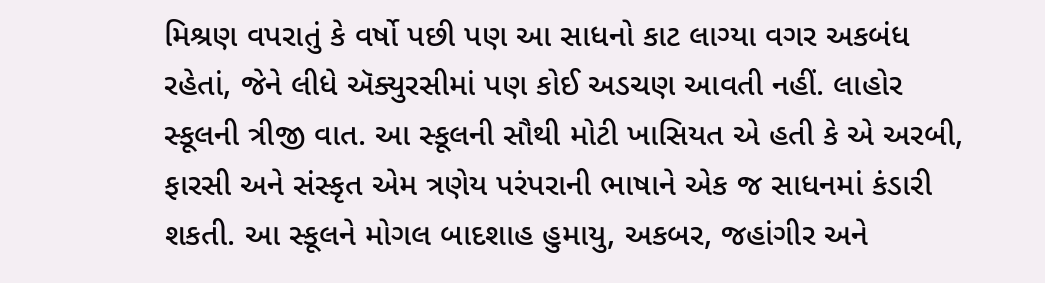મિશ્રણ વપરાતું કે વર્ષો પછી પણ આ સાધનો કાટ લાગ્યા વગર અકબંધ રહેતાં, જેને લીધે ઍક્યુરસીમાં પણ કોઈ અડચણ આવતી નહીં. લાહોર સ્કૂલની ત્રીજી વાત. આ સ્કૂલની સૌથી મોટી ખાસિયત એ હતી કે એ અરબી, ફારસી અને સંસ્કૃત એમ ત્રણેય પરંપરાની ભાષાને એક જ સાધનમાં કંડારી શકતી. આ સ્કૂલને મોગલ બાદશાહ હુમાયુ, અકબર, જહાંગીર અને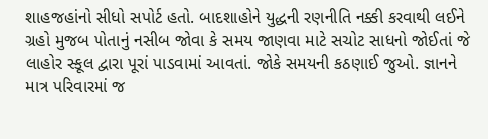શાહજહાંનો સીધો સપોર્ટ હતો. બાદશાહોને યુદ્ધની રણનીતિ નક્કી કરવાથી લઈને ગ્રહો મુજબ પોતાનું નસીબ જોવા કે સમય જાણવા માટે સચોટ સાધનો જોઈતાં જે લાહોર સ્કૂલ દ્વારા પૂરાં પાડવામાં આવતાં. જોકે સમયની કઠણાઈ જુઓ. જ્ઞાનને માત્ર પરિવારમાં જ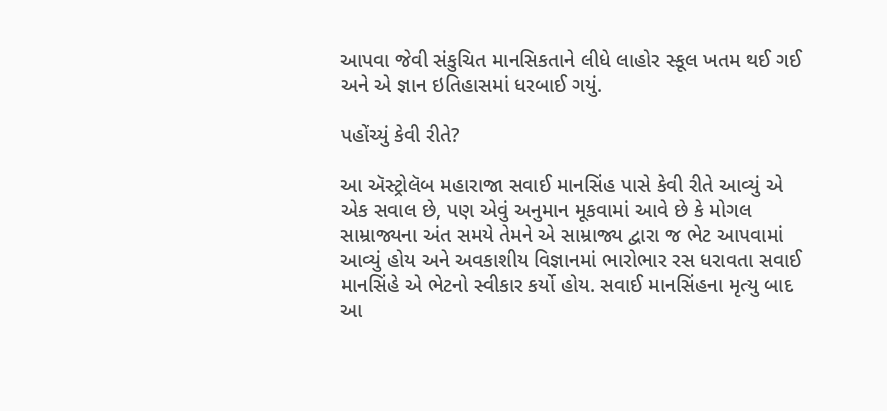આપવા જેવી સંકુચિત માનસિકતાને લીધે લાહોર સ્કૂલ ખતમ થઈ ગઈ અને એ જ્ઞાન ઇતિહાસમાં ધરબાઈ ગયું.

પહોંચ્યું કેવી રીતે?

આ ઍસ્ટ્રોલૅબ મહારાજા સવાઈ માનસિંહ પાસે કેવી રીતે આવ્યું એ એક સવાલ છે, પણ એવું અનુમાન મૂકવામાં આવે છે કે મોગલ સામ્રાજ્યના અંત સમયે તેમને એ સામ્રાજ્ય દ્વારા જ ભેટ આપવામાં આવ્યું હોય અને અવકાશીય વિજ્ઞાનમાં ભારોભાર રસ ધરાવતા સવાઈ માનસિંહે એ ભેટનો સ્વીકાર કર્યો હોય. સવાઈ માનસિંહના મૃત્યુ બાદ આ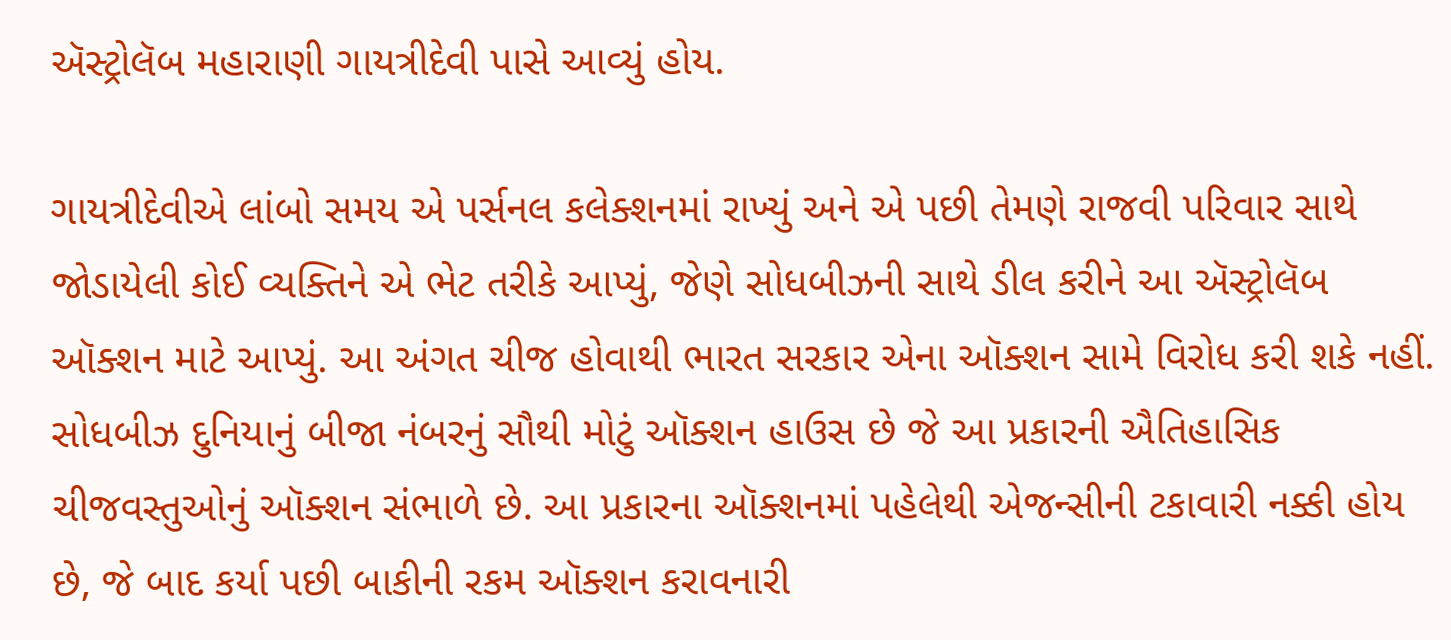ઍસ્ટ્રોલૅબ મહારાણી ગાયત્રીદેવી પાસે આવ્યું હોય.

ગાયત્રીદેવીએ લાંબો સમય એ પર્સનલ કલેક્શનમાં રાખ્યું અને એ પછી તેમણે રાજવી પરિવાર સાથે જોડાયેલી કોઈ વ્યક્તિને એ ભેટ તરીકે આપ્યું, જેણે સોધબીઝની સાથે ડીલ કરીને આ ઍસ્ટ્રોલૅબ ઑક્શન માટે આપ્યું. આ અંગત ચીજ હોવાથી ભારત સરકાર એના ઑક્શન સામે વિરોધ કરી શકે નહીં. સોધબીઝ દુનિયાનું બીજા નંબરનું સૌથી મોટું ઑક્શન હાઉસ છે જે આ પ્રકારની ઐતિહાસિક ચીજવસ્તુઓનું ઑક્શન સંભાળે છે. આ પ્રકારના ઑક્શનમાં પહેલેથી એજન્સીની ટકાવારી નક્કી હોય છે, જે બાદ કર્યા પછી બાકીની રકમ ઑક્શન કરાવનારી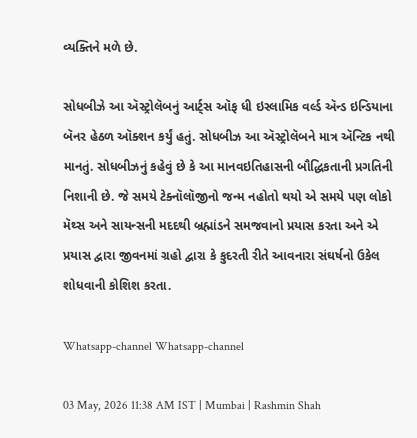વ્યક્તિને મળે છે.

સોધબીઝે આ ઍસ્ટ્રોલૅબનું આર્ટ્સ ઑફ ધી ઇસ્લામિક વર્લ્ડ ઍન્ડ ઇન્ડિયાના બૅનર હેઠળ ઑક્શન કર્યું હતું. સોધબીઝ આ ઍસ્ટ્રોલૅબને માત્ર ઍન્ટિક નથી માનતું. સોધબીઝનું કહેવું છે કે આ માનવઇતિહાસની બૌદ્ધિકતાની પ્રગતિની નિશાની છે. જે સમયે ટેક્નૉલૉજીનો જન્મ નહોતો થયો એ સમયે પણ લોકો મૅથ્સ અને સાયન્સની મદદથી બ્રહ્માંડને સમજવાનો પ્રયાસ કરતા અને એ પ્રયાસ દ્વારા જીવનમાં ગ્રહો દ્વારા કે કુદરતી રીતે આવનારા સંઘર્ષનો ઉકેલ શોધવાની કોશિશ કરતા.

Whatsapp-channel Whatsapp-channel

03 May, 2026 11:38 AM IST | Mumbai | Rashmin Shah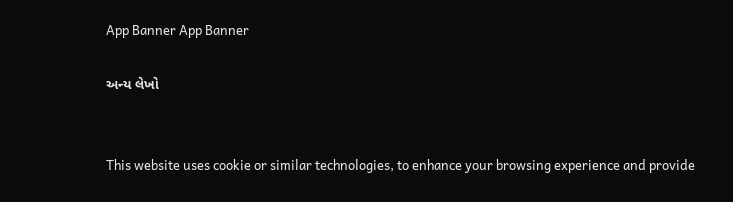App Banner App Banner

અન્ય લેખો


This website uses cookie or similar technologies, to enhance your browsing experience and provide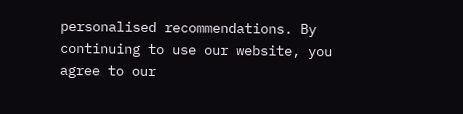personalised recommendations. By continuing to use our website, you agree to our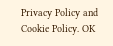Privacy Policy and Cookie Policy. OK